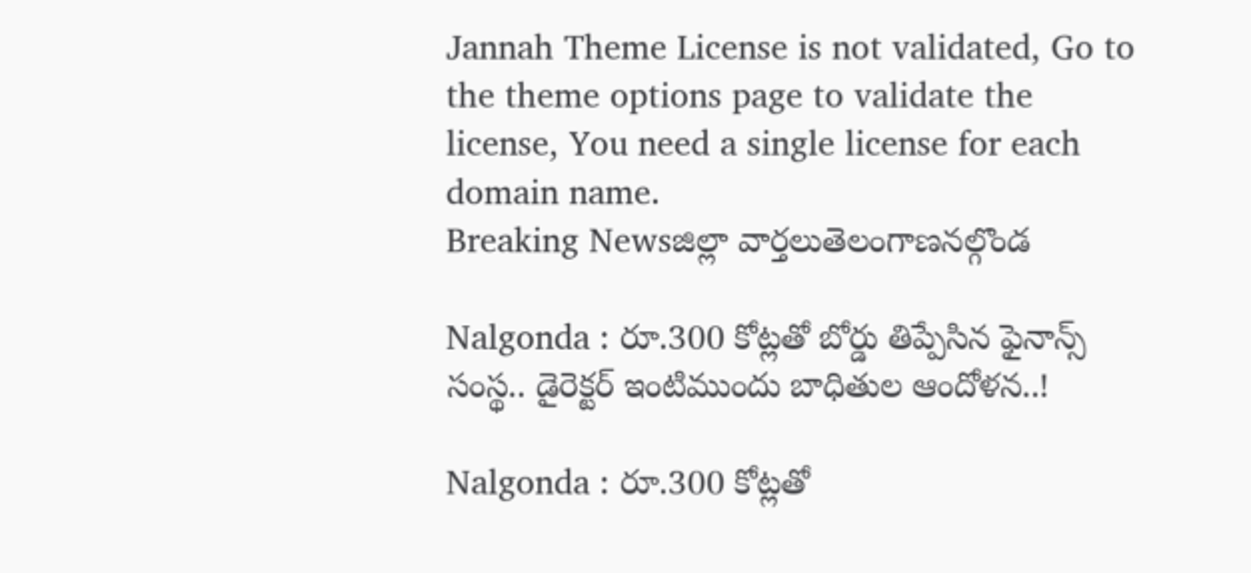Jannah Theme License is not validated, Go to the theme options page to validate the license, You need a single license for each domain name.
Breaking Newsజిల్లా వార్తలుతెలంగాణనల్గొండ

Nalgonda : రూ.300 కోట్లతో బోర్డు తిప్పేసిన ఫైనాన్స్ సంస్థ.. డైరెక్టర్ ఇంటిముందు బాధితుల ఆందోళన..!

Nalgonda : రూ.300 కోట్లతో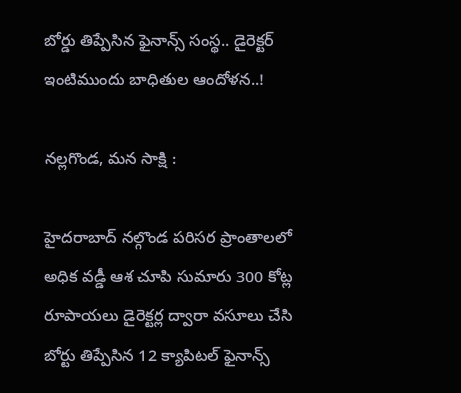బోర్డు తిప్పేసిన ఫైనాన్స్ సంస్థ.. డైరెక్టర్ ఇంటిముందు బాధితుల ఆందోళన..!

నల్లగొండ, మన సాక్షి :

హైదరాబాద్ నల్గొండ పరిసర ప్రాంతాలలో అధిక వడ్డీ ఆశ చూపి సుమారు 300 కోట్ల రూపాయలు డైరెక్టర్ల ద్వారా వసూలు చేసి బోర్టు తిప్పేసిన 12 క్యాపిటల్ ఫైనాన్స్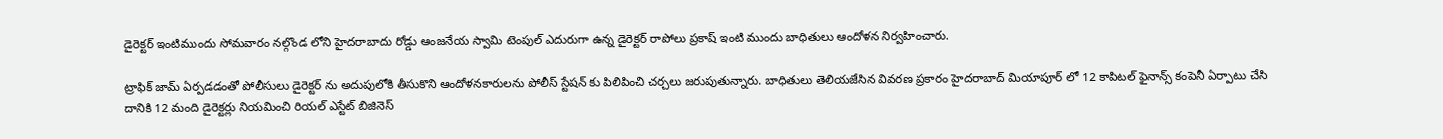డైరెక్టర్ ఇంటిముందు సోమవారం నల్గొండ లోని హైదరాబాదు రోడ్డు ఆంజనేయ స్వామి టెంపుల్ ఎదురుగా ఉన్న డైరెక్టర్ రాపోలు ప్రకాష్ ఇంటి ముందు బాధితులు ఆందోళన నిర్వహించారు.

ట్రాఫిక్ జామ్ ఏర్పడడంతో పోలీసులు డైరెక్టర్ ను అదుపులోకి తీసుకొని ఆందోళనకారులను పోలీస్ స్టేషన్ కు పిలిపించి చర్చలు జరుపుతున్నారు. బాధితులు తెలియజేసిన వివరణ ప్రకారం హైదరాబాద్ మియాపూర్ లో 12 కాపిటల్ ఫైనాన్స్ కంపెనీ ఏర్పాటు చేసి దానికి 12 మంది డైరెక్టర్లు నియమించి రియల్ ఎస్టేట్ బిజినెస్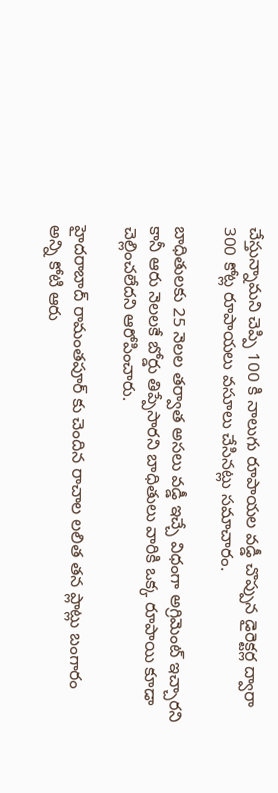చేస్తున్నామని చెప్పి 100 కి నాలుగు రూపాయల వడ్డీ చొప్పున డైరెక్టర్ల ద్వారా 300 కోట్ల రూపాయలు వసూలు చేసినట్లు సమాచారం.

బాధితులకు 25 నెలల తర్వాత అసలు వడ్డీ ఇచ్చే విధంగా అగ్రిమెంట్ ఇచ్చారని కానీ ఆరు నెలలకే బోర్డు తిప్పేసారని బాధితులు వారికి ఒక్క రూపాయి కూడా చెల్లించలేదని ఆరోపించారు.

హైదరాబాద్ రామంతపూర్ కు చెందిన రాచాల లలిత తన ప్లాట్లు బంగారం అన్ని కోటి ఆరు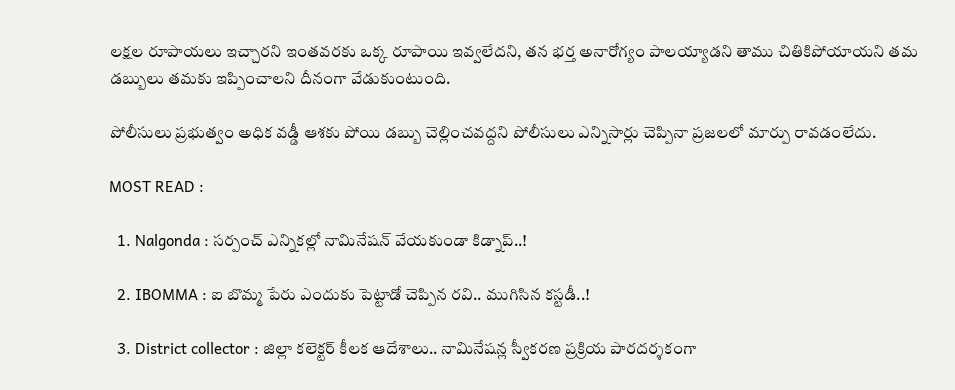లక్షల రూపాయలు ఇచ్చారని ఇంతవరకు ఒక్క రూపాయి ఇవ్వలేదని, తన భర్త అనారోగ్యం పాలయ్యాడని తాము చితికిపోయాయని తమ డబ్బులు తమకు ఇప్పించాలని దీనంగా వేడుకుంటుంది.

పోలీసులు ప్రభుత్వం అధిక వడ్డీ ఆశకు పోయి డబ్బు చెల్లించవద్దని పోలీసులు ఎన్నిసార్లు చెప్పినా ప్రజలలో మార్పు రావడంలేదు.

MOST READ :

  1. Nalgonda : సర్పంచ్ ఎన్నికల్లో నామినేషన్ వేయకుండా కిడ్నాప్..!

  2. IBOMMA : ఐ బొమ్మ పేరు ఎందుకు పెట్టాడో చెప్పిన రవి.. ముగిసిన కస్టడీ..!

  3. District collector : జిల్లా కలెక్టర్ కీలక ఆదేశాలు.. నామినేషన్ల స్వీకరణ ప్రక్రియ పారదర్శకంగా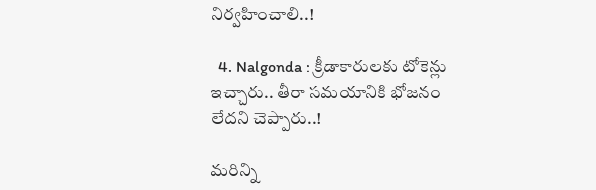నిర్వహించాలి..!

  4. Nalgonda : క్రీడాకారులకు టోకెన్లు ఇచ్చారు.. తీరా సమయానికి భోజనం లేదని చెప్పారు..!

మరిన్ని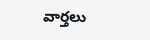వార్తలు